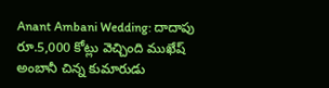Anant Ambani Wedding: దాదాపు రూ.5,000 కోట్లు వెచ్చింది ముఖేష్ అంబానీ చిన్న కుమారుడు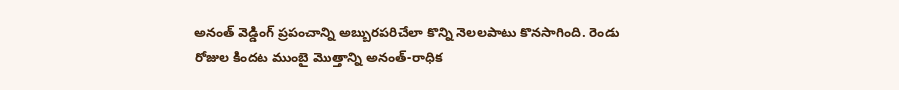అనంత్ వెడ్డింగ్ ప్రపంచాన్ని అబ్బురపరిచేలా కొన్ని నెలలపాటు కొనసాగింది. రెండు రోజుల కిందట ముంబై మెుత్తాన్ని అనంత్-రాధిక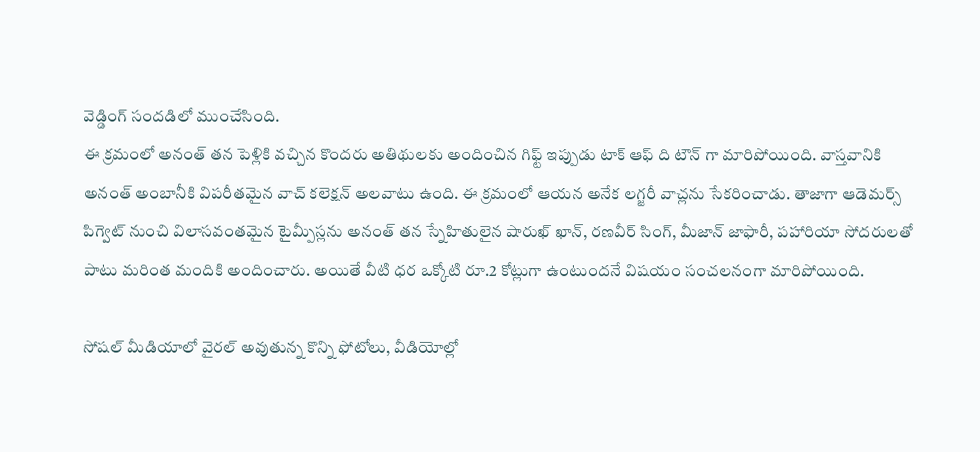వెడ్డింగ్ సందడిలో ముంచేసింది.
ఈ క్రమంలో అనంత్ తన పెళ్లికి వచ్చిన కొందరు అతిథులకు అందించిన గిఫ్ట్ ఇప్పుడు టాక్ ఆఫ్ ది టౌన్ గా మారిపోయింది. వాస్తవానికి అనంత్ అంబానీకి విపరీతమైన వాచ్ కలెక్షన్ అలవాటు ఉంది. ఈ క్రమంలో ఆయన అనేక లగ్జరీ వాచ్లను సేకరించాడు. తాజాగా ఆడెమర్స్ పిగ్వెట్ నుంచి విలాసవంతమైన టైమ్పీస్లను అనంత్ తన స్నేహితులైన షారుఖ్ ఖాన్, రణవీర్ సింగ్, మీజాన్ జాఫారీ, పహారియా సోదరులతో పాటు మరింత మందికి అందించారు. అయితే వీటి ధర ఒక్కోటి రూ.2 కోట్లుగా ఉంటుందనే విషయం సంచలనంగా మారిపోయింది.

సోషల్ మీడియాలో వైరల్ అవుతున్న కొన్ని ఫోటోలు, వీడియోల్లో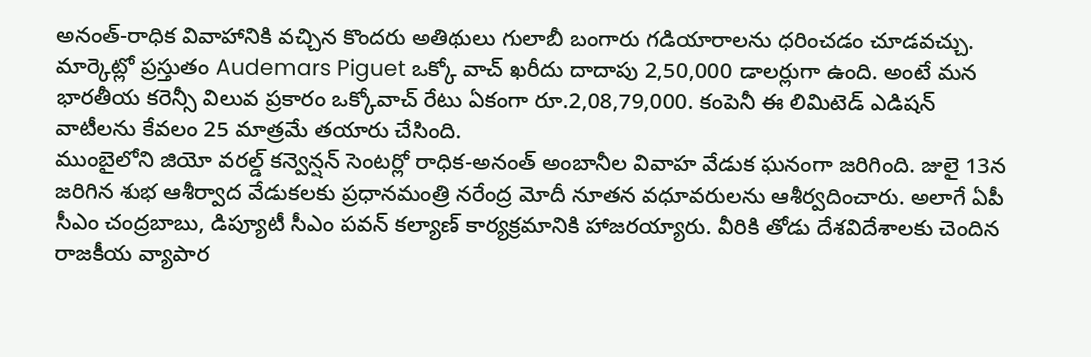అనంత్-రాధిక వివాహానికి వచ్చిన కొందరు అతిథులు గులాబీ బంగారు గడియారాలను ధరించడం చూడవచ్చు. మార్కెట్లో ప్రస్తుతం Audemars Piguet ఒక్కో వాచ్ ఖరీదు దాదాపు 2,50,000 డాలర్లుగా ఉంది. అంటే మన భారతీయ కరెన్సీ విలువ ప్రకారం ఒక్కోవాచ్ రేటు ఏకంగా రూ.2,08,79,000. కంపెనీ ఈ లిమిటెడ్ ఎడిషన్ వాటీలను కేవలం 25 మాత్రమే తయారు చేసింది.
ముంబైలోని జియో వరల్డ్ కన్వెన్షన్ సెంటర్లో రాధిక-అనంత్ అంబానీల వివాహ వేడుక ఘనంగా జరిగింది. జులై 13న జరిగిన శుభ ఆశీర్వాద వేడుకలకు ప్రధానమంత్రి నరేంద్ర మోదీ నూతన వధూవరులను ఆశీర్వదించారు. అలాగే ఏపీ సీఎం చంద్రబాబు, డిప్యూటీ సీఎం పవన్ కల్యాణ్ కార్యక్రమానికి హాజరయ్యారు. వీరికి తోడు దేశవిదేశాలకు చెందిన రాజకీయ వ్యాపార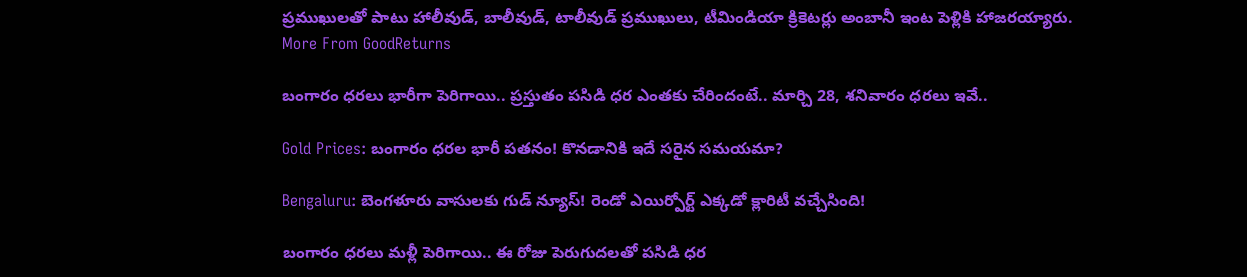ప్రముఖులతో పాటు హాలీవుడ్, బాలీవుడ్, టాలీవుడ్ ప్రముఖులు, టీమిండియా క్రికెటర్లు అంబానీ ఇంట పెళ్లికి హాజరయ్యారు.
More From GoodReturns

బంగారం ధరలు భారీగా పెరిగాయి.. ప్రస్తుతం పసిడి ధర ఎంతకు చేరిందంటే.. మార్చి 28, శనివారం ధరలు ఇవే..

Gold Prices: బంగారం ధరల భారీ పతనం! కొనడానికి ఇదే సరైన సమయమా?

Bengaluru: బెంగళూరు వాసులకు గుడ్ న్యూస్! రెండో ఎయిర్పోర్ట్ ఎక్కడో క్లారిటీ వచ్చేసింది!

బంగారం ధరలు మళ్లీ పెరిగాయి.. ఈ రోజు పెరుగుదలతో పసిడి ధర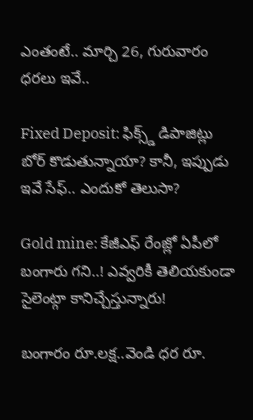ఎంతంటే.. మార్చి 26, గురువారం ధరలు ఇవే..

Fixed Deposit: ఫిక్స్డ్ డిపాజిట్లు బోర్ కొడుతున్నాయా? కానీ, ఇప్పుడు ఇవే సేఫ్.. ఎందుకో తెలుసా?

Gold mine: కేజీఎఫ్ రేంజ్లో ఏపీలో బంగారు గని..! ఎవ్వరికీ తెలియకుండా సైలెంట్గా కానిచ్చేస్తున్నారు!

బంగారం రూ.లక్ష..వెండి ధర రూ.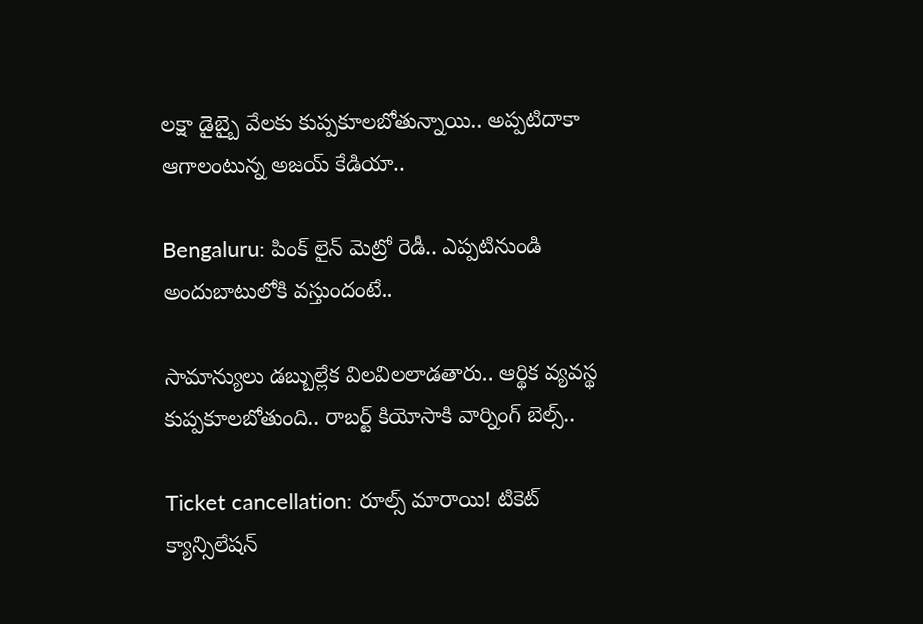లక్షా డైబ్బై వేలకు కుప్పకూలబోతున్నాయి.. అప్పటిదాకా ఆగాలంటున్న అజయ్ కేడియా..

Bengaluru: పింక్ లైన్ మెట్రో రెడీ.. ఎప్పటినుండి అందుబాటులోకి వస్తుందంటే..

సామాన్యులు డబ్బుల్లేక విలవిలలాడతారు.. ఆర్థిక వ్యవస్థ కుప్పకూలబోతుంది.. రాబర్ట్ కియోసాకి వార్నింగ్ బెల్స్..

Ticket cancellation: రూల్స్ మారాయి! టికెట్ క్యాన్సిలేషన్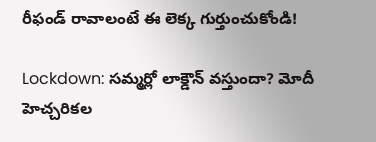రీఫండ్ రావాలంటే ఈ లెక్క గుర్తుంచుకోండి!

Lockdown: సమ్మర్లో లాక్డౌన్ వస్తుందా? మోదీ హెచ్చరికల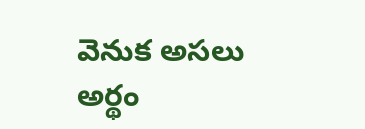వెనుక అసలు అర్థం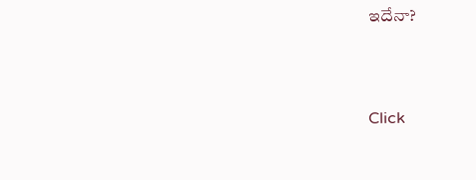ఇదేనా?



Click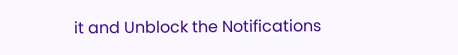it and Unblock the Notifications